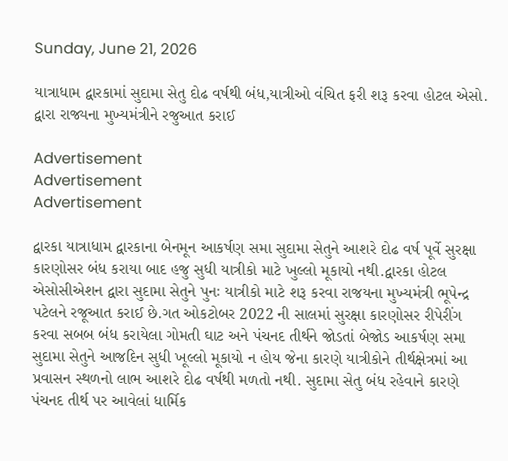Sunday, June 21, 2026

યાત્રાધામ દ્વારકામાં સુદામા સેતુ દોઢ વર્ષથી બંધ,યાત્રીઓ વંચિત ફરી શરૂ કરવા હોટલ એસો. દ્વારા રાજ્યના મુખ્યમંત્રીને રજુઆત કરાઈ

Advertisement
Advertisement
Advertisement

દ્વારકા યાત્રાધામ દ્વારકાના બેનમૂન આકર્ષણ સમા સુદામા સેતુને આશરે દોઢ વર્ષ પૂર્વે સુરક્ષા કારણોસર બંધ કરાયા બાદ હજુ સુધી યાત્રીકો માટે ખુલ્લો મૂકાયો નથી.દ્વારકા હોટલ એસોસીએશન દ્વારા સુદામા સેતુને પુનઃ યાત્રીકો માટે શરૂ કરવા રાજયના મુખ્યમંત્રી ભૂપેન્દ્ર પટેલને રજૂઆત કરાઈ છે.ગત ઓકટોબર 2022 ની સાલમાં સુરક્ષા કારણોસર રીપેરીંગ કરવા સબબ બંધ કરાયેલા ગોમતી ઘાટ અને પંચનદ તીર્થને જોડતાં બેજોડ આકર્ષણ સમા સુદામા સેતુને આજદિન સુધી ખૂલ્લો મૂકાયો ન હોય જેના કારણે યાત્રીકોને તીર્થક્ષેત્રમાં આ પ્રવાસન સ્થળનો લાભ આશરે દોઢ વર્ષથી મળતો નથી. સુદામા સેતુ બંધ રહેવાને કારણે પંચનદ તીર્થ પર આવેલાં ધાર્મિક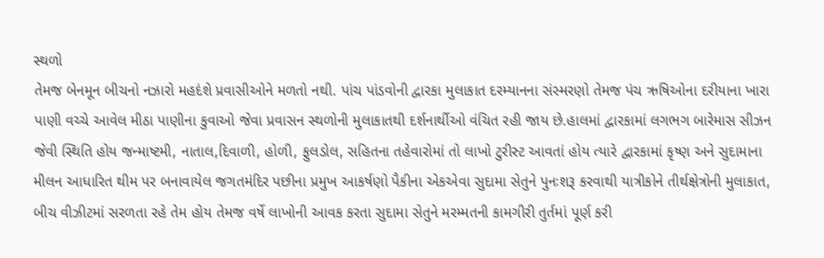સ્થળો
તેમજ બેનમૂન બીચનો નઝારો મહદંશે પ્રવાસીઓને મળતો નથી. પાંચ પાંડવોની દ્વારકા મુલાકાત દરમ્યાનના સંસ્મરણો તેમજ પંચ ઋષિઓના દરીયાના ખારા પાણી વચ્ચે આવેલ મીઠા પાણીના કુવાઓ જેવા પ્રવાસન સ્થળોની મુલાકાતથી દર્શનાર્થીઓ વંચિત રહી જાય છે.હાલમાં દ્વારકામાં લગભગ બારેમાસ સીઝન જેવી સ્થિતિ હોય જન્માષ્ટમી, નાતાલ,દિવાળી, હોળી, ફુલડોલ, સહિતના તહેવારોમાં તો લાખો ટુરીસ્ટ આવતાં હોય ત્યારે દ્વારકામાં કૃષ્ણ અને સુદામાના મીલન આધારિત થીમ પર બનાવાયેલ જગતમંદિર પછીના પ્રમુખ આકર્ષણો પૈકીના એકએવા સુદામા સેતુને પુનઃશરૂ કરવાથી યાત્રીકોને તીર્થક્ષેત્રોની મુલાકાત, બીચ વીઝીટમાં સરળતા રહે તેમ હોય તેમજ વર્ષે લાખોની આવક કરતા સુદામા સેતુને મરમ્મતની કામગીરી તુર્તમાં પૂર્ણ કરી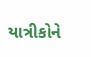યાત્રીકોને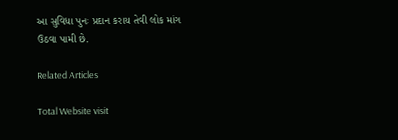આ સુવિધા પુનઃ પ્રદાન કરાય તેવી લોક માંગ ઉઠવા પામી છે.

Related Articles

Total Website visit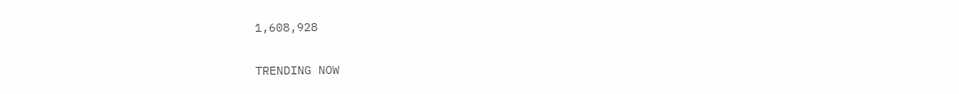1,608,928

TRENDING NOW